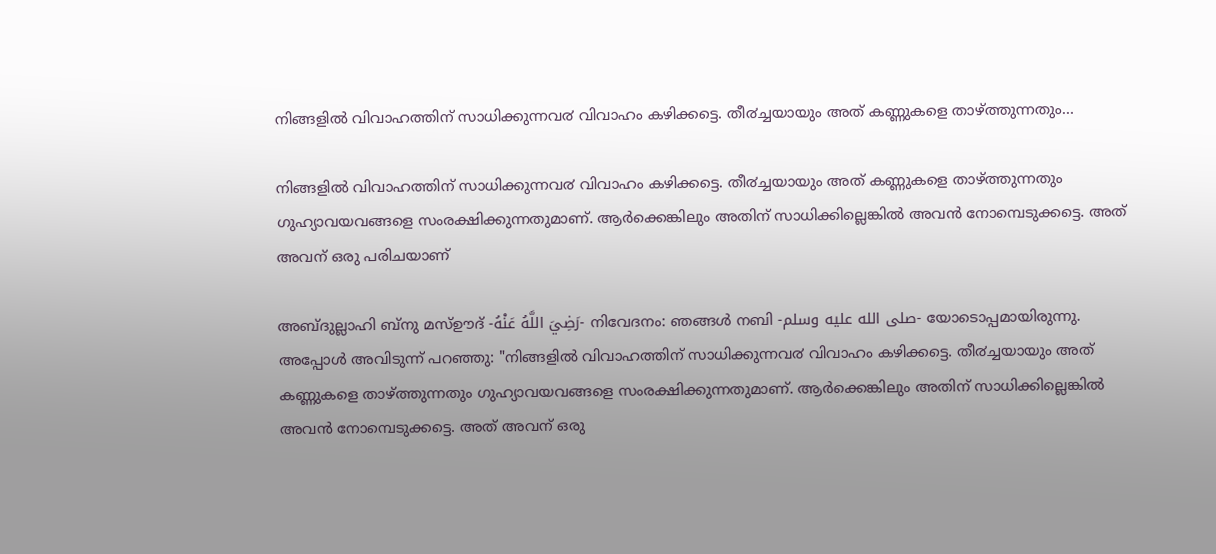നിങ്ങളില്‍ വിവാഹത്തിന് സാധിക്കുന്നവ൪ വിവാഹം കഴിക്കട്ടെ. തീ൪ച്ചയായും അത് കണ്ണുകളെ താഴ്ത്തുന്നതും…

നിങ്ങളില്‍ വിവാഹത്തിന് സാധിക്കുന്നവ൪ വിവാഹം കഴിക്കട്ടെ. തീ൪ച്ചയായും അത് കണ്ണുകളെ താഴ്ത്തുന്നതും ഗുഹ്യാവയവങ്ങളെ സംരക്ഷിക്കുന്നതുമാണ്. ആർക്കെങ്കിലും അതിന് സാധിക്കില്ലെങ്കിൽ അവൻ നോമ്പെടുക്കട്ടെ. അത് അവന് ഒരു പരിചയാണ്

അബ്ദുല്ലാഹി ബ്നു മസ്ഊദ് -رَضِيَ اللَّهُ عَنْهُ- നിവേദനം: ഞങ്ങൾ നബി -صلى الله عليه وسلم- യോടൊപ്പമായിരുന്നു. അപ്പോൾ അവിടുന്ന് പറഞ്ഞു: "നിങ്ങളില്‍ വിവാഹത്തിന് സാധിക്കുന്നവ൪ വിവാഹം കഴിക്കട്ടെ. തീ൪ച്ചയായും അത് കണ്ണുകളെ താഴ്ത്തുന്നതും ഗുഹ്യാവയവങ്ങളെ സംരക്ഷിക്കുന്നതുമാണ്. ആർക്കെങ്കിലും അതിന് സാധിക്കില്ലെങ്കിൽ അവൻ നോമ്പെടുക്കട്ടെ. അത് അവന് ഒരു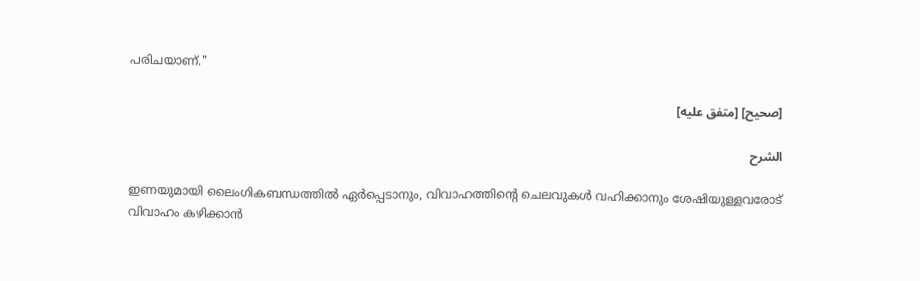പരിചയാണ്."

[صحيح] [متفق عليه]

الشرح

ഇണയുമായി ലൈംഗികബന്ധത്തിൽ ഏർപ്പെടാനും, വിവാഹത്തിൻ്റെ ചെലവുകൾ വഹിക്കാനും ശേഷിയുള്ളവരോട് വിവാഹം കഴിക്കാൻ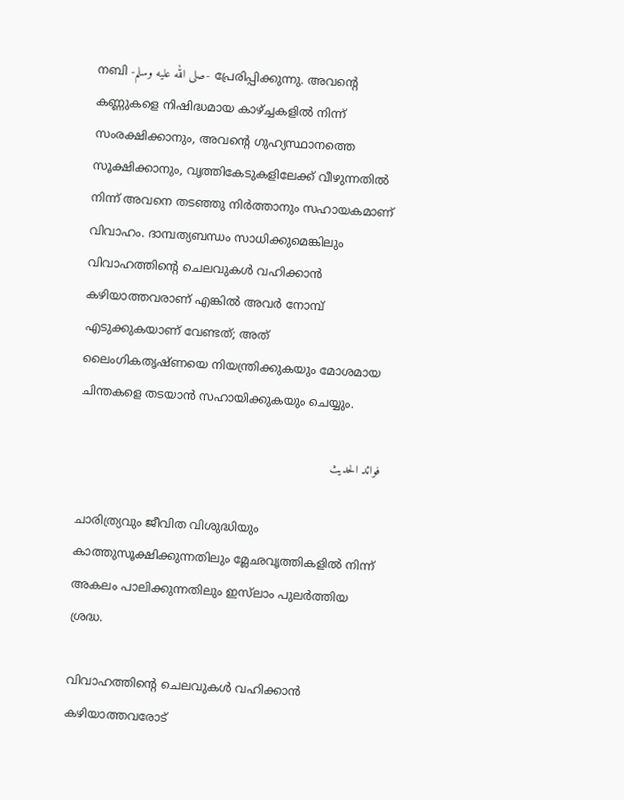നബി -صلى الله عليه وسلم- പ്രേരിപ്പിക്കുന്നു. അവൻ്റെ കണ്ണുകളെ നിഷിദ്ധമായ കാഴ്ച്ചകളിൽ നിന്ന് സംരക്ഷിക്കാനും, അവൻ്റെ ഗുഹ്യസ്ഥാനത്തെ സൂക്ഷിക്കാനും, വൃത്തികേടുകളിലേക്ക് വീഴുന്നതിൽ നിന്ന് അവനെ തടഞ്ഞു നിർത്താനും സഹായകമാണ് വിവാഹം. ദാമ്പത്യബന്ധം സാധിക്കുമെങ്കിലും വിവാഹത്തിൻ്റെ ചെലവുകൾ വഹിക്കാൻ കഴിയാത്തവരാണ് എങ്കിൽ അവർ നോമ്പ് എടുക്കുകയാണ് വേണ്ടത്; അത് ലൈംഗികതൃഷ്ണയെ നിയന്ത്രിക്കുകയും മോശമായ ചിന്തകളെ തടയാൻ സഹായിക്കുകയും ചെയ്യും.

فوائد الحديث

ചാരിത്ര്യവും ജീവിത വിശുദ്ധിയും കാത്തുസൂക്ഷിക്കുന്നതിലും മ്ലേഛവൃത്തികളിൽ നിന്ന് അകലം പാലിക്കുന്നതിലും ഇസ്‌ലാം പുലർത്തിയ ശ്രദ്ധ.

വിവാഹത്തിൻ്റെ ചെലവുകൾ വഹിക്കാൻ കഴിയാത്തവരോട്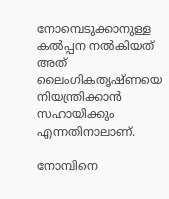നോമ്പെടുക്കാനുള്ള കൽപ്പന നൽകിയത് അത് ലൈംഗികതൃഷ്ണയെ നിയന്ത്രിക്കാൻ സഹായിക്കും എന്നതിനാലാണ്.

നോമ്പിനെ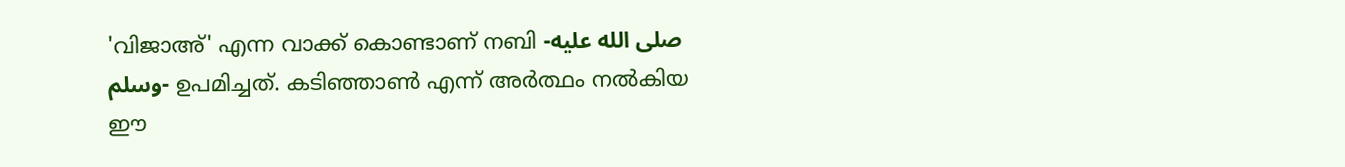'വിജാഅ്' എന്ന വാക്ക് കൊണ്ടാണ് നബി -صلى الله عليه وسلم- ഉപമിച്ചത്. കടിഞ്ഞാൺ എന്ന് അർത്ഥം നൽകിയ ഈ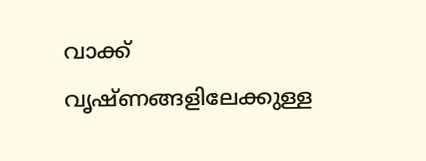വാക്ക് വൃഷ്ണങ്ങളിലേക്കുള്ള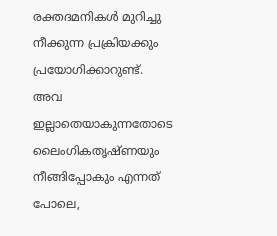രക്തദമനികൾ മുറിച്ചു നീക്കുന്ന പ്രക്രിയക്കും പ്രയോഗിക്കാറുണ്ട്. അവ ഇല്ലാതെയാകുന്നതോടെ ലൈംഗികതൃഷ്ണയും നീങ്ങിപ്പോകും എന്നത് പോലെ,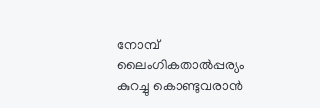നോമ്പ് ലൈംഗികതാൽപ്പര്യം കുറച്ചു കൊണ്ടുവരാൻ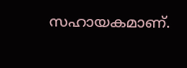സഹായകമാണ്.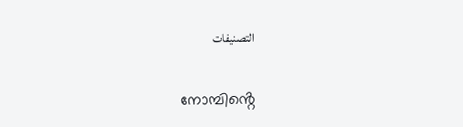التصنيفات

നോമ്പിൻ്റെ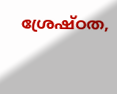ശ്രേഷ്ഠത,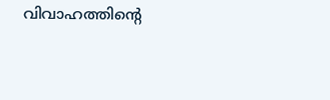വിവാഹത്തിൻ്റെ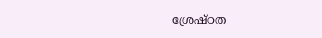ശ്രേഷ്ഠത